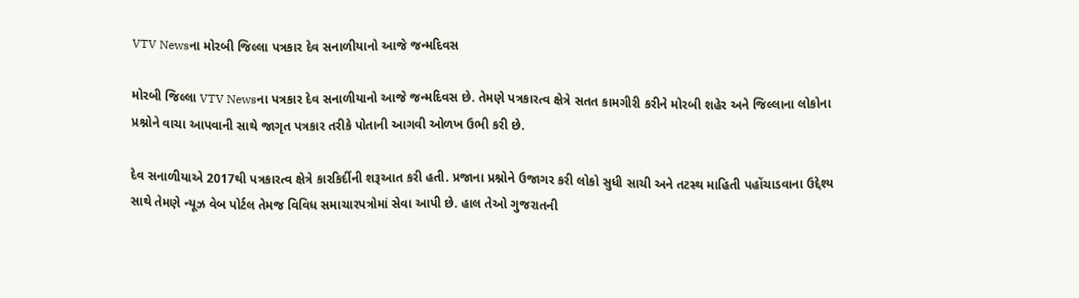VTV Newsના મોરબી જિલ્લા પત્રકાર દેવ સનાળીયાનો આજે જન્મદિવસ

મોરબી જિલ્લા VTV Newsના પત્રકાર દેવ સનાળીયાનો આજે જન્મદિવસ છે. તેમણે પત્રકારત્વ ક્ષેત્રે સતત કામગીરી કરીને મોરબી શહેર અને જિલ્લાના લોકોના પ્રશ્નોને વાચા આપવાની સાથે જાગૃત પત્રકાર તરીકે પોતાની આગવી ઓળખ ઉભી કરી છે.

દેવ સનાળીયાએ 2017થી પત્રકારત્વ ક્ષેત્રે કારકિર્દીની શરૂઆત કરી હતી. પ્રજાના પ્રશ્નોને ઉજાગર કરી લોકો સુધી સાચી અને તટસ્થ માહિતી પહોંચાડવાના ઉદ્દેશ્ય સાથે તેમણે ન્યૂઝ વેબ પોર્ટલ તેમજ વિવિધ સમાચારપત્રોમાં સેવા આપી છે. હાલ તેઓ ગુજરાતની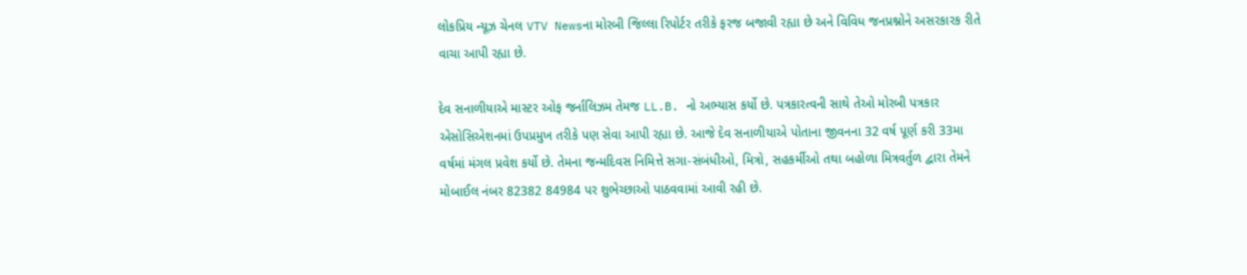લોકપ્રિય ન્યૂઝ ચેનલ VTV Newsના મોરબી જિલ્લા રિપોર્ટર તરીકે ફરજ બજાવી રહ્યા છે અને વિવિધ જનપ્રશ્નોને અસરકારક રીતે વાચા આપી રહ્યા છે.

દેવ સનાળીયાએ માસ્ટર ઓફ જર્નાલિઝમ તેમજ LL.B. નો અભ્યાસ કર્યો છે. પત્રકારત્વની સાથે તેઓ મોરબી પત્રકાર એસોસિએશનમાં ઉપપ્રમુખ તરીકે પણ સેવા આપી રહ્યા છે. આજે દેવ સનાળીયાએ પોતાના જીવનના 32 વર્ષ પૂર્ણ કરી 33મા વર્ષમાં મંગલ પ્રવેશ કર્યો છે. તેમના જન્મદિવસ નિમિત્તે સગા-સંબંધીઓ, મિત્રો, સહકર્મીઓ તથા બહોળા મિત્રવર્તુળ દ્વારા તેમને મોબાઈલ નંબર 82382 84984 પર શુભેચ્છાઓ પાઠવવામાં આવી રહી છે.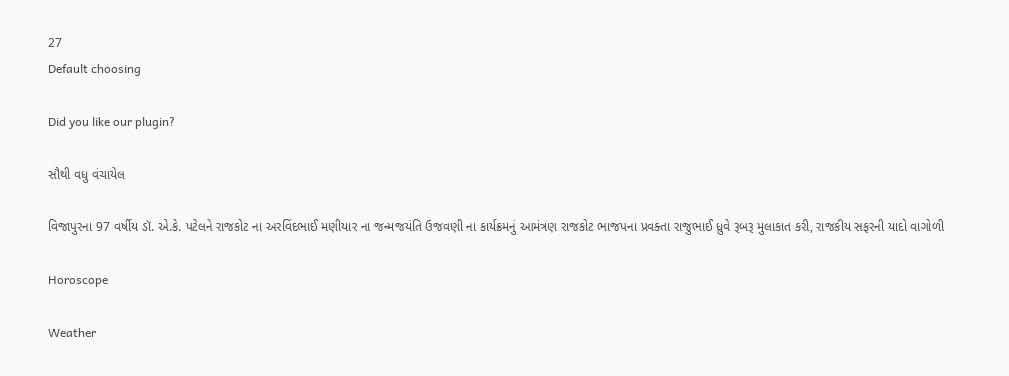27
Default choosing

Did you like our plugin?

સૌથી વધુ વંચાયેલ

વિજાપુરના 97 વર્ષીય ડૉ. એ.કે. પટેલને રાજકોટ ના અરવિંદભાઈ મણીયાર ના જન્મજયંતિ ઉજવણી ના કાર્યક્રમનું આમંત્રણ રાજકોટ ભાજપના પ્રવક્તા રાજુભાઈ ધ્રુવે રૂબરૂ મુલાકાત કરી, રાજકીય સફરની યાદો વાગોળી

Horoscope

Weather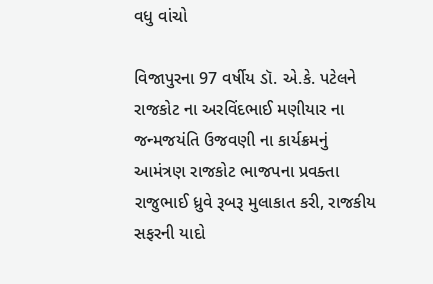વધુ વાંચો

વિજાપુરના 97 વર્ષીય ડૉ. એ.કે. પટેલને રાજકોટ ના અરવિંદભાઈ મણીયાર ના જન્મજયંતિ ઉજવણી ના કાર્યક્રમનું આમંત્રણ રાજકોટ ભાજપના પ્રવક્તા રાજુભાઈ ધ્રુવે રૂબરૂ મુલાકાત કરી, રાજકીય સફરની યાદો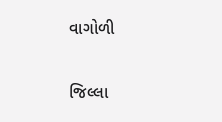વાગોળી

જિલ્લા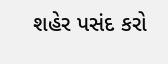શહેર પસંદ કરો